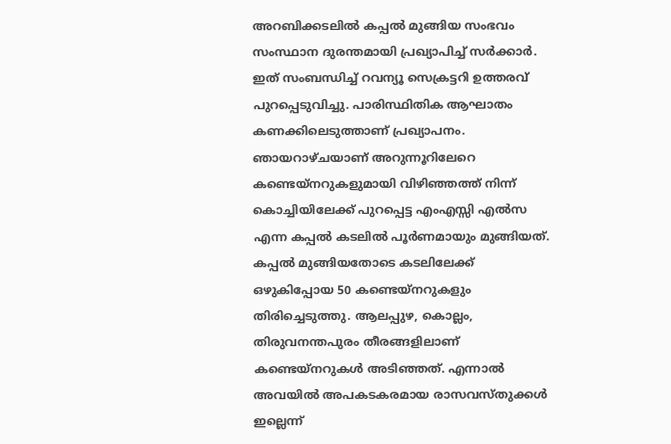അറബിക്കടലിൽ കപ്പൽ മുങ്ങിയ സംഭവം സംസ്ഥാന ദുരന്തമായി പ്രഖ്യാപിച്ച് സർക്കാർ. ഇത് സംബന്ധിച്ച് റവന്യൂ സെക്രട്ടറി ഉത്തരവ് പുറപ്പെടുവിച്ചു. പാരിസ്ഥിതിക ആഘാതം കണക്കിലെടുത്താണ് പ്രഖ്യാപനം. ഞായറാഴ്ചയാണ് അറുന്നൂറിലേറെ കണ്ടെയ്നറുകളുമായി വിഴിഞ്ഞത്ത് നിന്ന് കൊച്ചിയിലേക്ക് പുറപ്പെട്ട എംഎസ്സി എൽസ എന്ന കപ്പൽ കടലിൽ പൂർണമായും മുങ്ങിയത്.
കപ്പൽ മുങ്ങിയതോടെ കടലിലേക്ക് ഒഴുകിപ്പോയ 50 കണ്ടെയ്നറുകളും തിരിച്ചെടുത്തു. ആലപ്പുഴ, കൊല്ലം, തിരുവനന്തപുരം തീരങ്ങളിലാണ് കണ്ടെയ്നറുകൾ അടിഞ്ഞത്. എന്നാൽ അവയിൽ അപകടകരമായ രാസവസ്തുക്കൾ ഇല്ലെന്ന്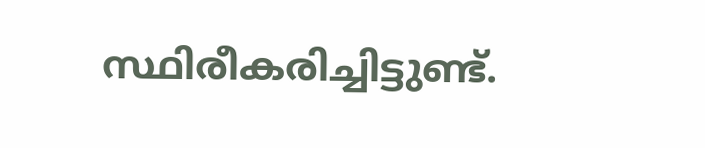സ്ഥിരീകരിച്ചിട്ടുണ്ട്.